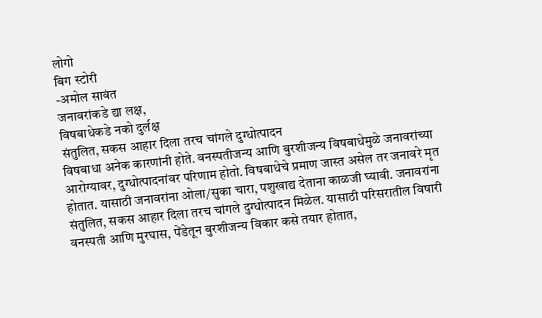लोगो
बिग स्टोरी
-अमोल सावंत
जनावरांकडे द्या लक्ष,
विषबाधेकडे नको दुर्लक्ष
संतुलित, सकस आहार दिला तरच चांगले दुग्धोत्पादन
विषबाधा अनेक कारणांनी होते. वनस्पतीजन्य आणि बुरशीजन्य विषबाधेमुळे जनावरांच्या आरोग्यावर, दुग्धोत्पादनांवर परिणाम होतो. विषबाधेचे प्रमाण जास्त असेल तर जनावरे मृत होतात. यासाठी जनावरांना ओला/सुका चारा, पशुखाद्य देताना काळजी घ्यावी. जनावरांना संतुलित, सकस आहार दिला तरच चांगले दुग्धोत्पादन मिळेल. यासाठी परिसरातील विषारी वनस्पती आणि मुरघास, पेंडेतून बुरशीजन्य विकार कसे तयार होतात,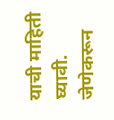याची माहिती घ्यावी. जेणेकरून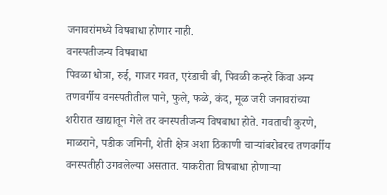जनावरांमध्ये विषबाधा होणार नाही.
वनस्पतीजन्य विषबाधा
पिवळा धोत्रा, रुई, गाजर गवत, एरंडाची बी, पिवळी कन्हरे किंवा अन्य तणवर्गीय वनस्पतीतील पाने, फुले, फळे, कंद, मूळ जरी जनावरांच्या शरीरात खाद्यातून गेले तर वनस्पतीजन्य विषबाधा होते. गवताची कुरणे, माळराने, पडीक जमिनी, शेती क्षेत्र अशा ठिकाणी चाऱ्यांबरोबरच तणवर्गीय वनस्पतीही उगवलेल्या असतात. याकरीता विषबाधा होणाऱ्या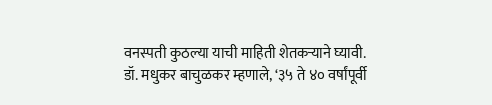वनस्पती कुठल्या याची माहिती शेतकऱ्याने घ्यावी. डॉ. मधुकर बाचुळकर म्हणाले, ‘३५ ते ४० वर्षांपूर्वी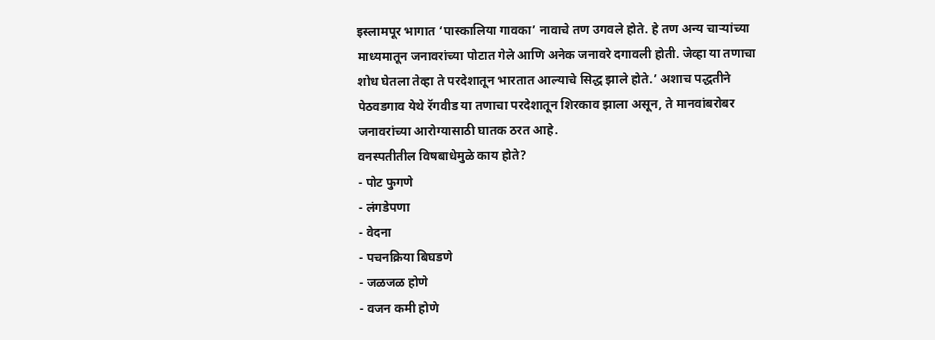इस्लामपूर भागात ‘पास्कालिया गावका’ नावाचे तण उगवले होते. हे तण अन्य चाऱ्यांच्या माध्यमातून जनावरांच्या पोटात गेले आणि अनेक जनावरे दगावली होती. जेव्हा या तणाचा शोध घेतला तेव्हा ते परदेशातून भारतात आल्याचे सिद्ध झाले होते.’ अशाच पद्धतीने पेठवडगाव येथे रॅगवीड या तणाचा परदेशातून शिरकाव झाला असून, ते मानवांबरोबर जनावरांच्या आरोग्यासाठी घातक ठरत आहे.
वनस्पतीतील विषबाधेमुळे काय होते?
- पोट फुगणे
- लंगडेपणा
- वेदना
- पचनक्रिया बिघडणे
- जळजळ होणे
- वजन कमी होणे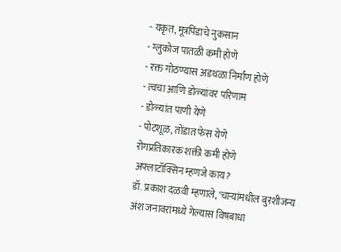- यकृत, मूत्रपिंडाचे नुकसान
- ग्लुकोज पातळी कमी होणे
- रक्त गोठण्यास अडथळा निर्माण होणे
- त्वचा आणि डोळ्यांवर परिणाम
- डोळ्यांत पाणी येणे
- पोटशूळ, तोंडात फेस येणे
रोगप्रतिकारक शक्ती कमी होणे
अफ्लाटॉक्सिन म्हणजे काय?
डॉ. प्रकाश दळवी म्हणाले, ‘चाऱ्यांमधील बुरशीजन्य अंश जनावरांमध्ये गेल्यास विषबाधा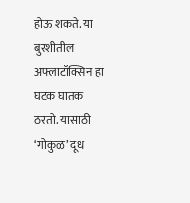होऊ शकते. या बुरशीतील अफ्लाटॉक्सिन हा घटक घातक ठरतो. यासाठी ‘गोकुळ’ दूध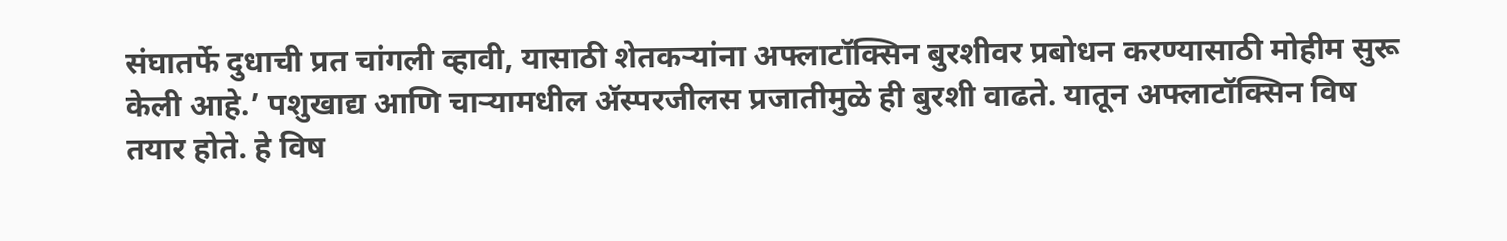संघातर्फे दुधाची प्रत चांगली व्हावी, यासाठी शेतकऱ्यांना अफ्लाटॉक्सिन बुरशीवर प्रबोधन करण्यासाठी मोहीम सुरू केली आहे.’ पशुखाद्य आणि चाऱ्यामधील ॲस्परजीलस प्रजातीमुळे ही बुरशी वाढते. यातून अफ्लाटॉक्सिन विष तयार होते. हे विष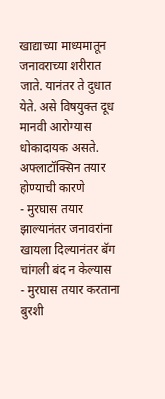खाद्याच्या माध्यमातून जनावराच्या शरीरात जाते. यानंतर ते दुधात येते. असे विषयुक्त दूध मानवी आरोग्यास धोकादायक असते.
अफ्लाटॉक्सिन तयार होण्याची कारणे
- मुरघास तयार झाल्यानंतर जनावरांना खायला दिल्यानंतर बॅग चांगली बंद न केल्यास
- मुरघास तयार करताना बुरशी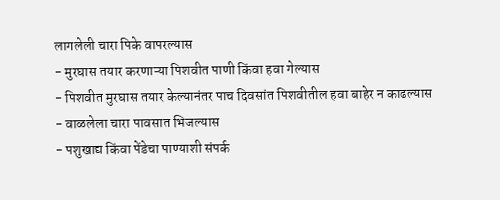लागलेली चारा पिके वापरल्यास
- मुरघास तयार करणाऱ्या पिशवीत पाणी किंवा हवा गेल्यास
- पिशवीत मुरघास तयार केल्यानंतर पाच दिवसांत पिशवीतील हवा बाहेर न काढल्यास
- वाळलेला चारा पावसात भिजल्यास
- पशुखाद्य किंवा पेंडेचा पाण्याशी संपर्क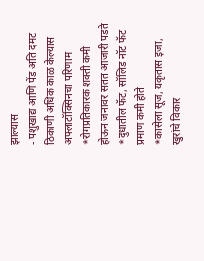झाल्यास
- पशुखाद्य आणि पेंड अति दमट ठिकाणी अधिक काळ केल्यास
अफ्लाटॉक्सिनचा परिणाम
*रोगप्रतिकारक शक्ती कमी होऊन जनावर सतत आजारी पडते
*दुधातील फॅट, सॉलिड नॉट फॅट प्रमाण कमी होते
*कासेला सूज, यकृतास इजा, खुरांचे विकार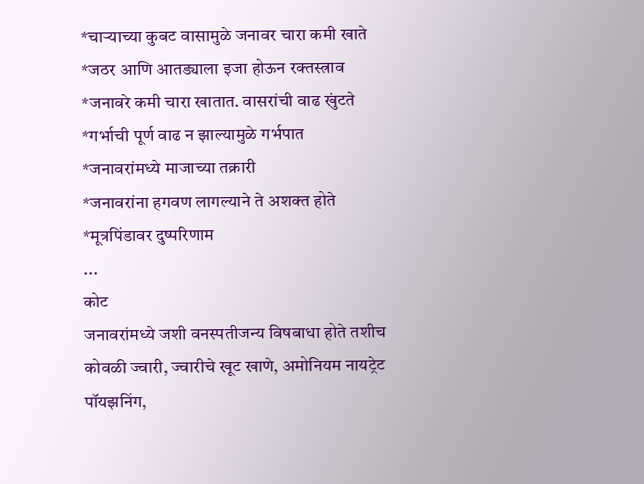*चाऱ्याच्या कुबट वासामुळे जनावर चारा कमी खाते
*जठर आणि आतड्याला इजा होऊन रक्तस्त्राव
*जनावरे कमी चारा खातात. वासरांची वाढ खुंटते
*गर्भाची पूर्ण वाढ न झाल्यामुळे गर्भपात
*जनावरांमध्ये माजाच्या तक्रारी
*जनावरांना हगवण लागल्याने ते अशक्त होते
*मूत्रपिंडावर दुष्परिणाम
...
कोट
जनावरांमध्ये जशी वनस्पतीजन्य विषबाधा होते तशीच कोवळी ज्वारी, ज्वारीचे खूट खाणे, अमोनियम नायट्रेट पॉयझनिंग,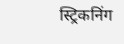स्ट्रिकनिंग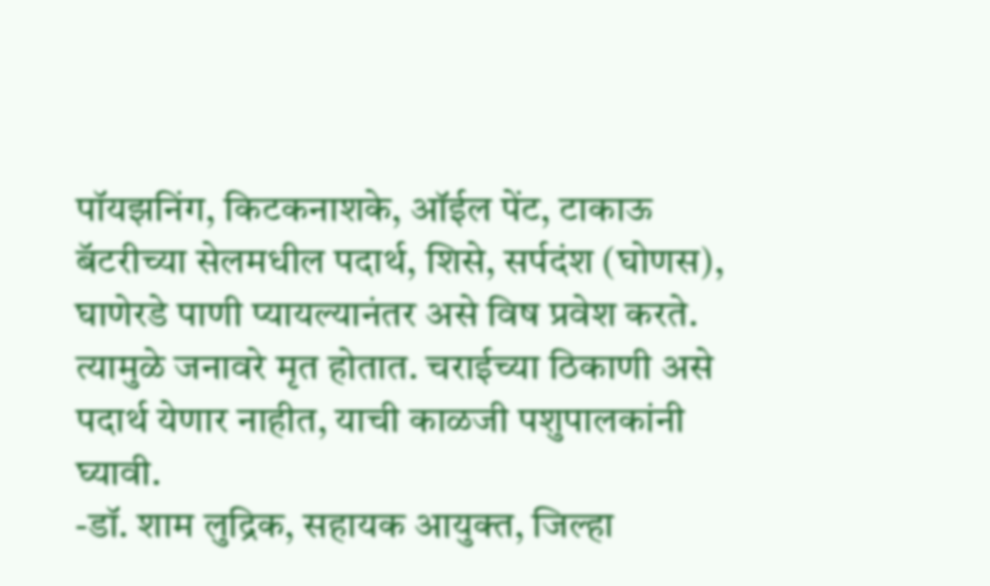पॉयझनिंग, किटकनाशके, ऑईल पेंट, टाकाऊ बॅटरीच्या सेलमधील पदार्थ, शिसे, सर्पदंश (घोणस), घाणेरडे पाणी प्यायल्यानंतर असे विष प्रवेश करते. त्यामुळे जनावरे मृत होतात. चराईच्या ठिकाणी असे पदार्थ येणार नाहीत, याची काळजी पशुपालकांनी घ्यावी.
-डॉ. शाम लुद्रिक, सहायक आयुक्त, जिल्हा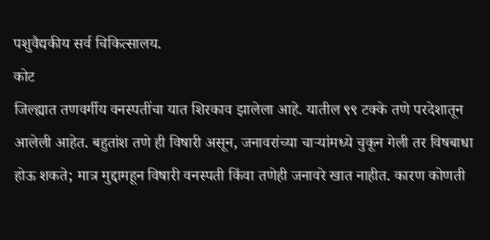पशुवैद्यकीय सर्व चिकित्सालय.
कोट
जिल्ह्यात तणवर्गीय वनस्पतींचा यात शिरकाव झालेला आहे. यातील ९९ टक्के तणे परदेशातून आलेली आहेत. बहुतांश तणे ही विषारी असून, जनावरांच्या चाऱ्यांमध्ये चुकून गेली तर विषबाधा होऊ शकते; मात्र मुद्दामहून विषारी वनस्पती किंवा तणेही जनावरे खात नाहीत. कारण कोणती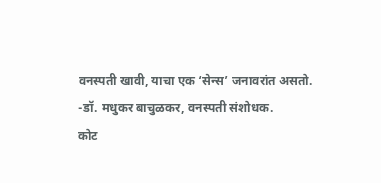वनस्पती खावी, याचा एक ‘सेन्स’ जनावरांत असतो.
-डॉ. मधुकर बाचुळकर, वनस्पती संशोधक.
कोट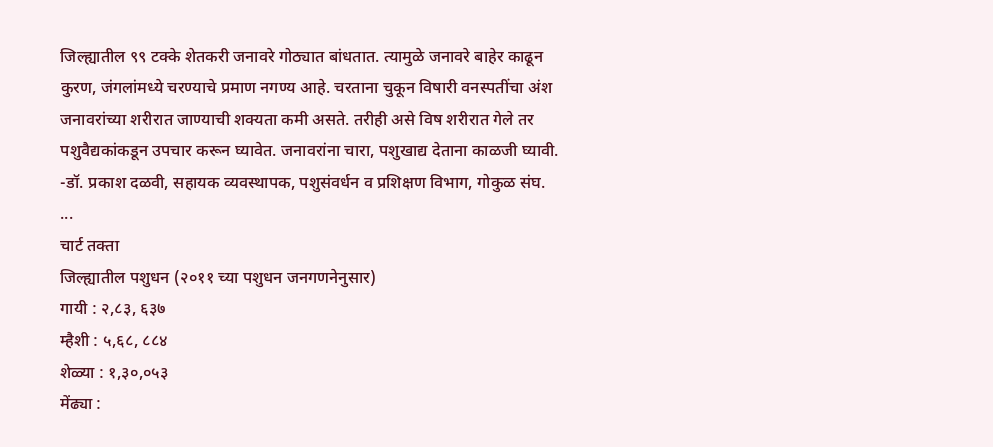जिल्ह्यातील ९९ टक्के शेतकरी जनावरे गोठ्यात बांधतात. त्यामुळे जनावरे बाहेर काढून कुरण, जंगलांमध्ये चरण्याचे प्रमाण नगण्य आहे. चरताना चुकून विषारी वनस्पतींचा अंश जनावरांच्या शरीरात जाण्याची शक्यता कमी असते. तरीही असे विष शरीरात गेले तर पशुवैद्यकांकडून उपचार करून घ्यावेत. जनावरांना चारा, पशुखाद्य देताना काळजी घ्यावी.
-डॉ. प्रकाश दळवी, सहायक व्यवस्थापक, पशुसंवर्धन व प्रशिक्षण विभाग, गोकुळ संघ.
...
चार्ट तक्ता
जिल्ह्यातील पशुधन (२०११ च्या पशुधन जनगणनेनुसार)
गायी : २,८३, ६३७
म्हैशी : ५,६८, ८८४
शेळ्या : १,३०,०५३
मेंढ्या :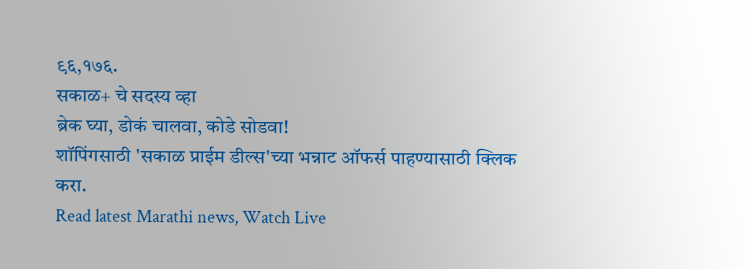९६,१७६.
सकाळ+ चे सदस्य व्हा
ब्रेक घ्या, डोकं चालवा, कोडे सोडवा!
शॉपिंगसाठी 'सकाळ प्राईम डील्स'च्या भन्नाट ऑफर्स पाहण्यासाठी क्लिक करा.
Read latest Marathi news, Watch Live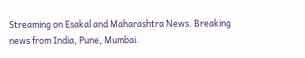Streaming on Esakal and Maharashtra News. Breaking news from India, Pune, Mumbai.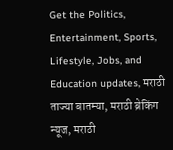Get the Politics, Entertainment, Sports, Lifestyle, Jobs, and Education updates, मराठी ताज्या बातम्या, मराठी ब्रेकिंग न्यूज, मराठी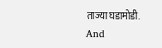ताज्या घडामोडी. And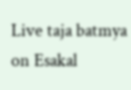Live taja batmya on Esakal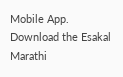Mobile App. Download the Esakal Marathi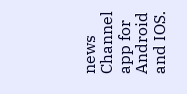news Channel app for Android and IOS.